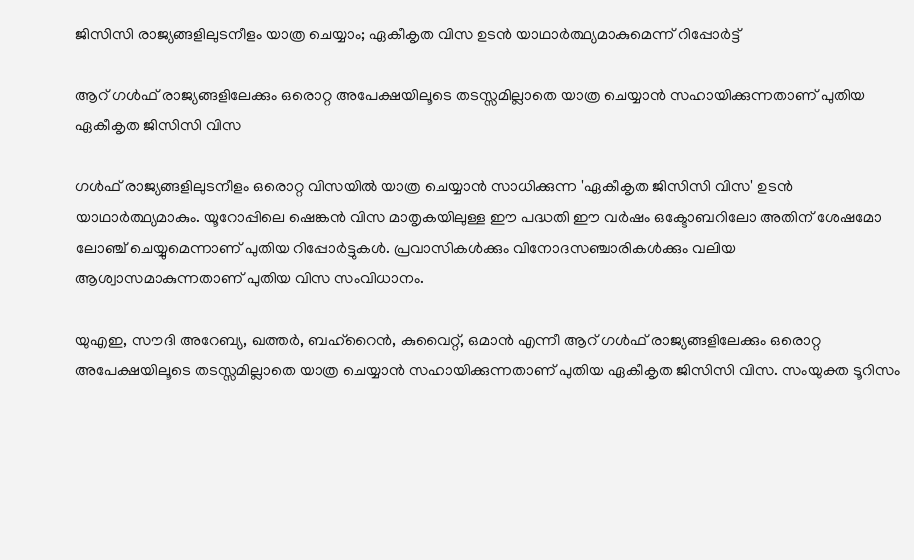ജിസിസി രാജ്യങ്ങളിലുടനീളം യാത്ര ചെയ്യാം; ഏകീകൃത വിസ ഉടൻ യാഥാർത്ഥ്യമാകുമെന്ന് റിപ്പോർട്ട്

ആറ് ഗൾഫ് രാജ്യങ്ങളിലേക്കും ഒരൊറ്റ അപേക്ഷയിലൂടെ തടസ്സമില്ലാതെ യാത്ര ചെയ്യാൻ സഹായിക്കുന്നതാണ് പുതിയ ഏകീകൃത ജിസിസി വിസ

ഗൾഫ് രാജ്യങ്ങളിലുടനീളം ഒരൊറ്റ വിസയിൽ യാത്ര ചെയ്യാൻ സാധിക്കുന്ന 'ഏകീകൃത ജിസിസി വിസ' ഉടൻ യാഥാർത്ഥ്യമാകും. യൂറോപ്പിലെ ഷെങ്കൻ വിസ മാതൃകയിലുള്ള ഈ പദ്ധതി ഈ വർഷം ഒക്ടോബറിലോ അതിന് ശേഷമോ ലോഞ്ച് ചെയ്യുമെന്നാണ് പുതിയ റിപ്പോർട്ടുകൾ. പ്രവാസികൾക്കും വിനോദസഞ്ചാരികൾക്കും വലിയ ആശ്വാസമാകുന്നതാണ് പുതിയ വിസ സംവിധാനം.

യുഎഇ, സൗദി അറേബ്യ, ഖത്തർ, ബഹ്‌റൈൻ, കുവൈറ്റ്, ഒമാൻ എന്നീ ആറ് ഗൾഫ് രാജ്യങ്ങളിലേക്കും ഒരൊറ്റ അപേക്ഷയിലൂടെ തടസ്സമില്ലാതെ യാത്ര ചെയ്യാൻ സഹായിക്കുന്നതാണ് പുതിയ ഏകീകൃത ജിസിസി വിസ. സംയുക്ത ടൂറിസം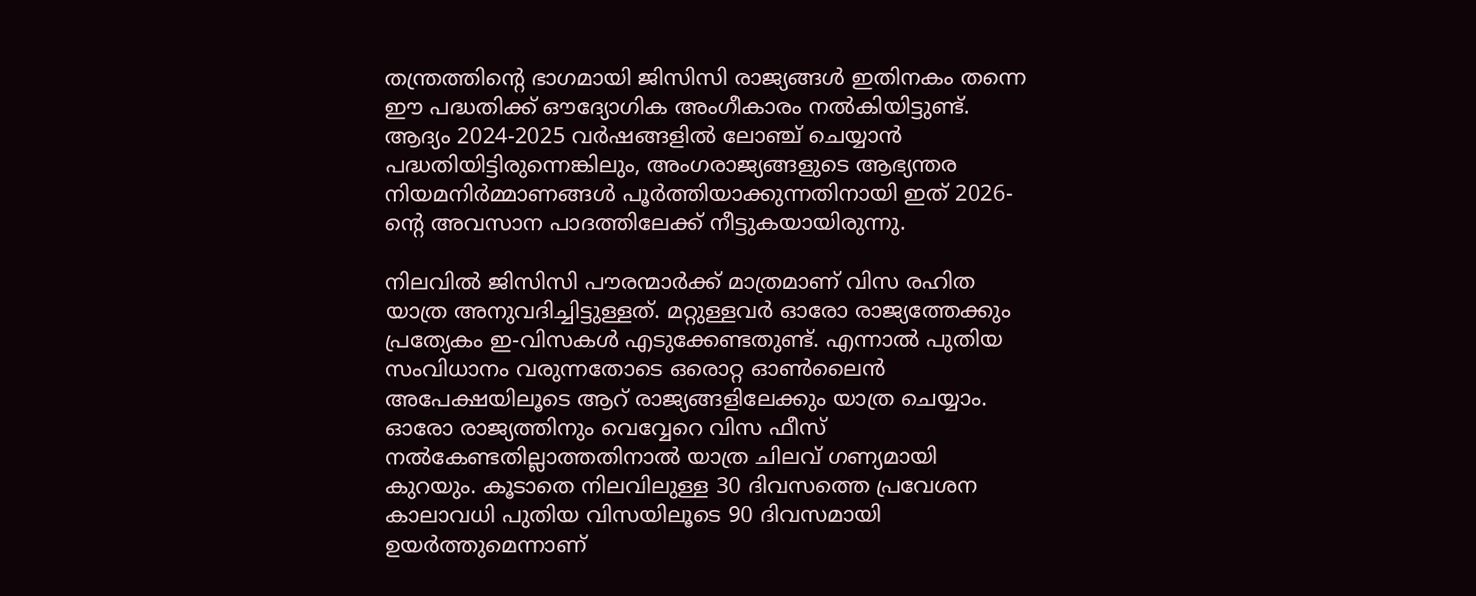തന്ത്രത്തിന്റെ ഭാഗമായി ജിസിസി രാജ്യങ്ങൾ ഇതിനകം തന്നെ ഈ പദ്ധതിക്ക് ഔദ്യോഗിക അംഗീകാരം നൽകിയിട്ടുണ്ട്. ആദ്യം 2024-2025 വർഷങ്ങളിൽ ലോഞ്ച് ചെയ്യാൻ പദ്ധതിയിട്ടിരുന്നെങ്കിലും, അംഗരാജ്യങ്ങളുടെ ആഭ്യന്തര നിയമനിർമ്മാണങ്ങൾ പൂർത്തിയാക്കുന്നതിനായി ഇത് 2026-ന്റെ അവസാന പാദത്തിലേക്ക് നീട്ടുകയായിരുന്നു.

നിലവിൽ ജിസിസി പൗരന്മാർക്ക് മാത്രമാണ് വിസ രഹിത യാത്ര അനുവദിച്ചിട്ടുള്ളത്. മറ്റുള്ളവർ ഓരോ രാജ്യത്തേക്കും പ്രത്യേകം ഇ-വിസകൾ എടുക്കേണ്ടതുണ്ട്. എന്നാൽ പുതിയ സംവിധാനം വരുന്നതോടെ ഒരൊറ്റ ഓൺലൈൻ അപേക്ഷയിലൂടെ ആറ് രാജ്യങ്ങളിലേക്കും യാത്ര ചെയ്യാം. ഓരോ രാജ്യത്തിനും വെവ്വേറെ വിസ ഫീസ് നൽകേണ്ടതില്ലാത്തതിനാൽ യാത്ര ചിലവ് ഗണ്യമായി കുറയും. കൂടാതെ നിലവിലുള്ള 30 ദിവസത്തെ പ്രവേശന കാലാവധി പുതിയ വിസയിലൂടെ 90 ദിവസമായി ഉയർത്തുമെന്നാണ്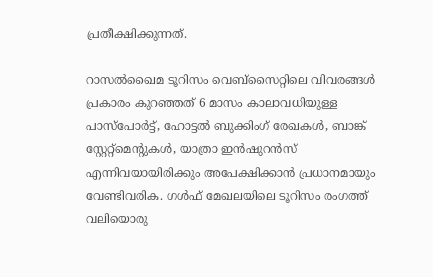പ്രതീക്ഷിക്കുന്നത്.

റാസൽഖൈമ ടൂറിസം വെബ്‌സൈറ്റിലെ വിവരങ്ങൾ പ്രകാരം കുറഞ്ഞത് 6 മാസം കാലാവധിയുള്ള പാസ്‌പോർട്ട്, ഹോട്ടൽ ബുക്കിംഗ് രേഖകൾ, ബാങ്ക് സ്റ്റേറ്റ്‌മെന്റുകൾ, യാത്രാ ഇൻഷുറൻസ് എന്നിവയായിരിക്കും അപേക്ഷിക്കാൻ പ്രധാനമായും വേണ്ടിവരിക. ഗൾഫ് മേഖലയിലെ ടൂറിസം രംഗത്ത് വലിയൊരു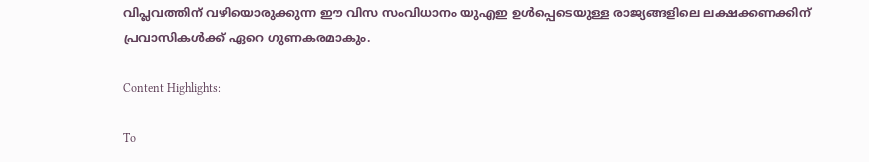വിപ്ലവത്തിന് വഴിയൊരുക്കുന്ന ഈ വിസ സംവിധാനം യുഎഇ ഉൾപ്പെടെയുള്ള രാജ്യങ്ങളിലെ ലക്ഷക്കണക്കിന് പ്രവാസികൾക്ക് ഏറെ ഗുണകരമാകും.

Content Highlights:

To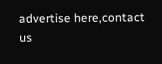advertise here,contact us